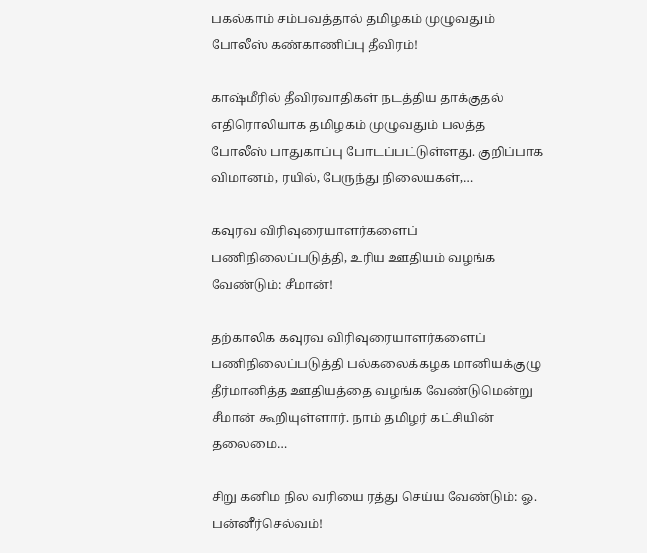பகல்காம் சம்பவத்தால் தமிழகம் முழுவதும் போலீஸ் கண்காணிப்பு தீவிரம்!

காஷ்மீரில் தீவிரவாதிகள் நடத்திய தாக்குதல் எதிரொலியாக தமிழகம் முழுவதும் பலத்த போலீஸ் பாதுகாப்பு போடப்பட்டுள்ளது. குறிப்பாக விமானம், ரயில், பேருந்து நிலையகள்,…

கவுரவ விரிவுரையாளர்களைப் பணிநிலைப்படுத்தி, உரிய ஊதியம் வழங்க வேண்டும்: சீமான்!

தற்காலிக கவுரவ விரிவுரையாளர்களைப் பணிநிலைப்படுத்தி பல்கலைக்கழக மானியக்குழு தீர்மானித்த ஊதியத்தை வழங்க வேண்டுமென்று சீமான் கூறியுள்ளார். நாம் தமிழர் கட்சியின் தலைமை…

சிறு கனிம நில வரியை ரத்து செய்ய வேண்டும்: ஓ. பன்னீர்செல்வம்!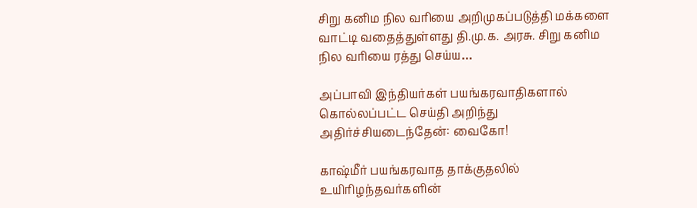சிறு கனிம நில வரியை அறிமுகப்படுத்தி மக்களை வாட்டி வதைத்துள்ளது தி.மு.க. அரசு. சிறு கனிம நில வரியை ரத்து செய்ய…

அப்பாவி இந்தியர்கள் பயங்கரவாதிகளால் கொல்லப்பட்ட செய்தி அறிந்து அதிர்ச்சியடைந்தேன்: வைகோ!

காஷ்மீர் பயங்கரவாத தாக்குதலில் உயிரிழந்தவர்களின்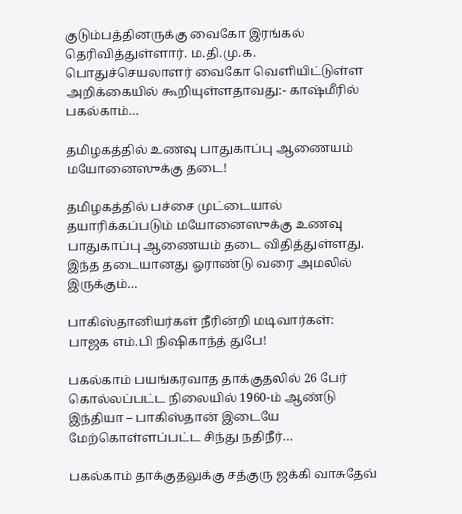குடும்பத்தினருக்கு வைகோ இரங்கல் தெரிவித்துள்ளார். ம.தி.மு.க. பொதுச்செயலாளர் வைகோ வெளியிட்டுள்ள அறிக்கையில் கூறியுள்ளதாவது:- காஷ்மீரில் பகல்காம்…

தமிழகத்தில் உணவு பாதுகாப்பு ஆணையம் மயோனைஸுக்கு தடை!

தமிழகத்தில் பச்சை முட்டையால் தயாரிக்கப்படும் மயோனைஸுக்கு உணவு பாதுகாப்பு ஆணையம் தடை விதித்துள்ளது. இந்த தடையானது ஓராண்டு வரை அமலில் இருக்கும்…

பாகிஸ்தானியர்கள் நீரின்றி மடிவார்கள்: பாஜக எம்.பி நிஷிகாந்த் துபே!

பகல்காம் பயங்கரவாத தாக்குதலில் 26 பேர் கொல்லப்பட்ட நிலையில் 1960-ம் ஆண்டு இந்தியா – பாகிஸ்தான் இடையே மேற்கொள்ளப்பட்ட சிந்து நதிநீர்…

பகல்காம் தாக்குதலுக்கு சத்குரு ஜக்கி வாசுதேவ்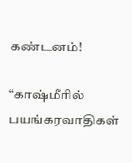கண்டனம்!

“காஷ்மீரில் பயங்கரவாதிகள்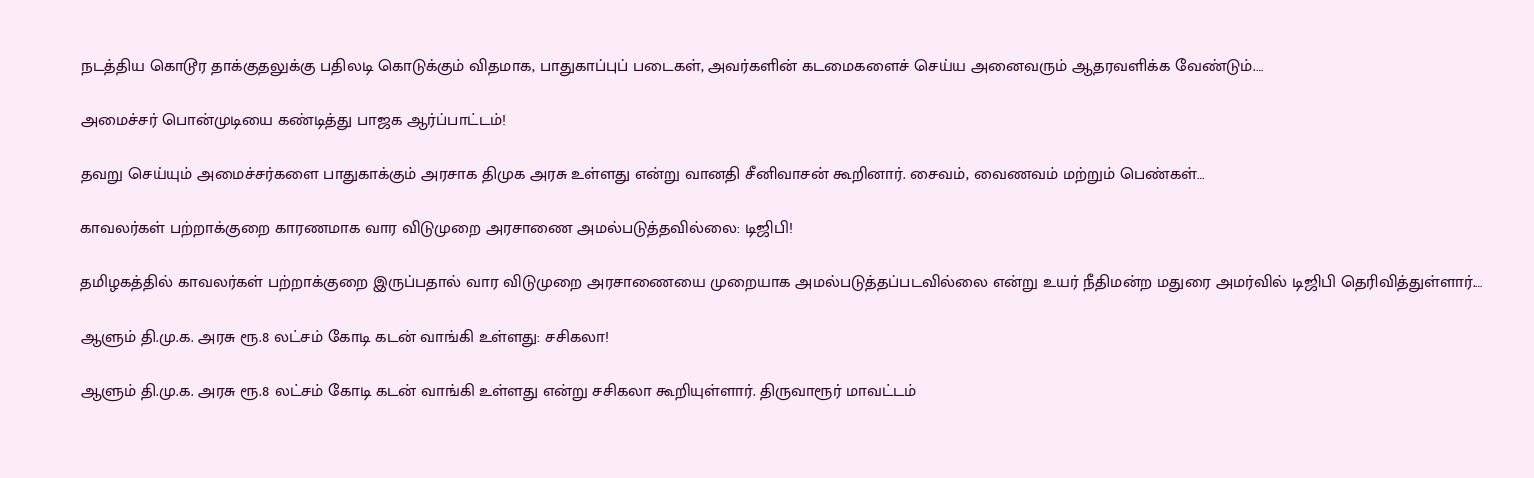நடத்திய கொடூர தாக்குதலுக்கு பதிலடி கொடுக்கும் விதமாக, பாதுகாப்புப் படைகள், அவர்களின் கடமைகளைச் செய்ய அனைவரும் ஆதரவளிக்க வேண்டும்.…

அமைச்சர் பொன்முடியை கண்டித்து பாஜக ஆர்ப்பாட்டம்!

தவறு செய்யும் அமைச்சர்களை பாதுகாக்கும் அரசாக திமுக அரசு உள்ளது என்று வானதி சீனிவாசன் கூறினார். சைவம், வைணவம் மற்றும் பெண்கள்…

காவலர்கள் பற்றாக்குறை காரணமாக வார விடுமுறை அரசாணை அமல்படுத்தவில்லை: டிஜிபி!

தமிழகத்தில் காவலர்கள் பற்றாக்குறை இருப்பதால் வார விடுமுறை அரசாணையை முறையாக அமல்படுத்தப்படவில்லை என்று உயர் நீதிமன்ற மதுரை அமர்வில் டிஜிபி தெரிவித்துள்ளார்.…

ஆளும் தி.மு.க. அரசு ரூ.8 லட்சம் கோடி கடன் வாங்கி உள்ளது: சசிகலா!

ஆளும் தி.மு.க. அரசு ரூ.8 லட்சம் கோடி கடன் வாங்கி உள்ளது என்று சசிகலா கூறியுள்ளார். திருவாரூர் மாவட்டம்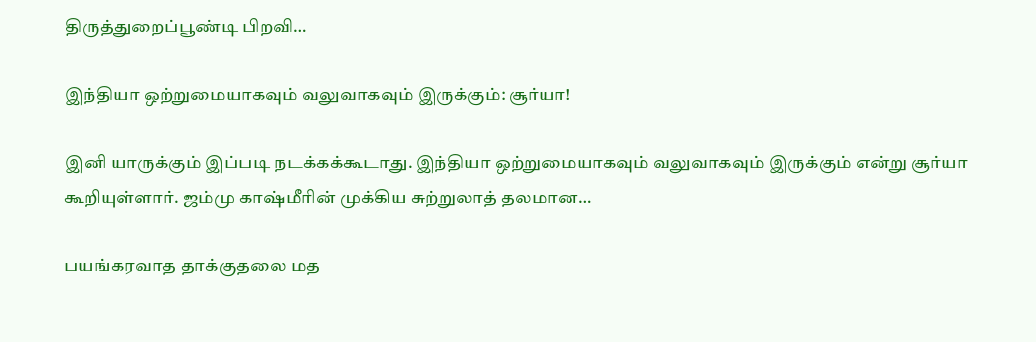திருத்துறைப்பூண்டி பிறவி…

இந்தியா ஒற்றுமையாகவும் வலுவாகவும் இருக்கும்: சூர்யா!

இனி யாருக்கும் இப்படி நடக்கக்கூடாது. இந்தியா ஒற்றுமையாகவும் வலுவாகவும் இருக்கும் என்று சூர்யா கூறியுள்ளார். ஜம்மு காஷ்மீரின் முக்கிய சுற்றுலாத் தலமான…

பயங்கரவாத தாக்குதலை மத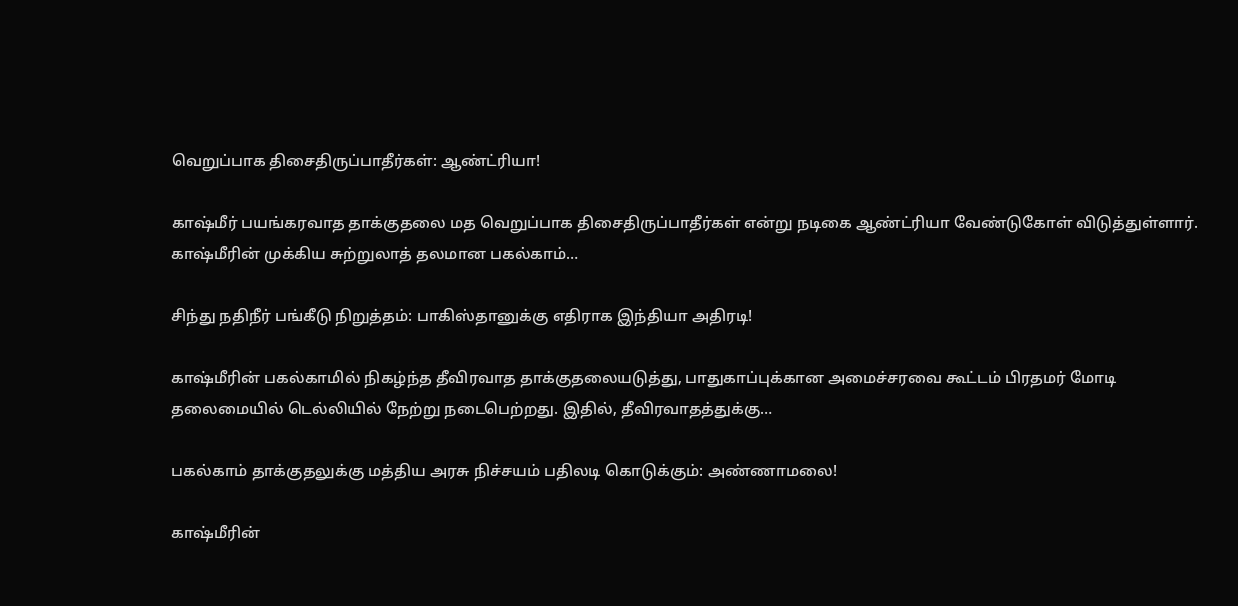வெறுப்பாக திசைதிருப்பாதீர்கள்: ஆண்ட்ரியா!

காஷ்மீர் பயங்கரவாத தாக்குதலை மத வெறுப்பாக திசைதிருப்பாதீர்கள் என்று நடிகை ஆண்ட்ரியா வேண்டுகோள் விடுத்துள்ளார். காஷ்மீரின் முக்கிய சுற்றுலாத் தலமான பகல்காம்…

சிந்து நதிநீர் பங்கீடு நிறுத்தம்: பாகிஸ்தானுக்கு எதிராக இந்தியா அதிரடி!

காஷ்மீரின் பகல்காமில் நிகழ்ந்த தீவிரவாத தாக்குதலையடுத்து, பாதுகாப்புக்கான அமைச்சரவை கூட்டம் பிரதமர் மோடி தலைமையில் டெல்லியில் நேற்று நடைபெற்றது. இதில், தீவிரவாதத்துக்கு…

பகல்காம் தாக்குதலுக்கு மத்திய அரசு நிச்சயம் பதிலடி கொடுக்கும்: அண்ணாமலை!

காஷ்மீரின்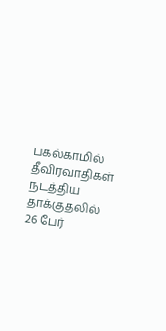பகல்காமில் தீவிரவாதிகள் நடத்திய தாக்குதலில் 26 பேர்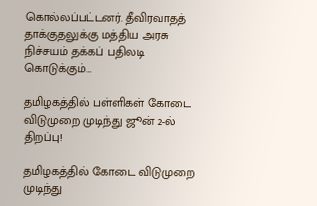கொல்லப்பட்டனர். தீவிரவாதத் தாக்குதலுக்கு மத்திய அரசு நிச்சயம் தக்கப் பதிலடி கொடுக்கும்…

தமிழகத்தில் பள்ளிகள் கோடை விடுமுறை முடிந்து ஜூன் 2-ல் திறப்பு!

தமிழகத்தில் கோடை விடுமுறை முடிந்து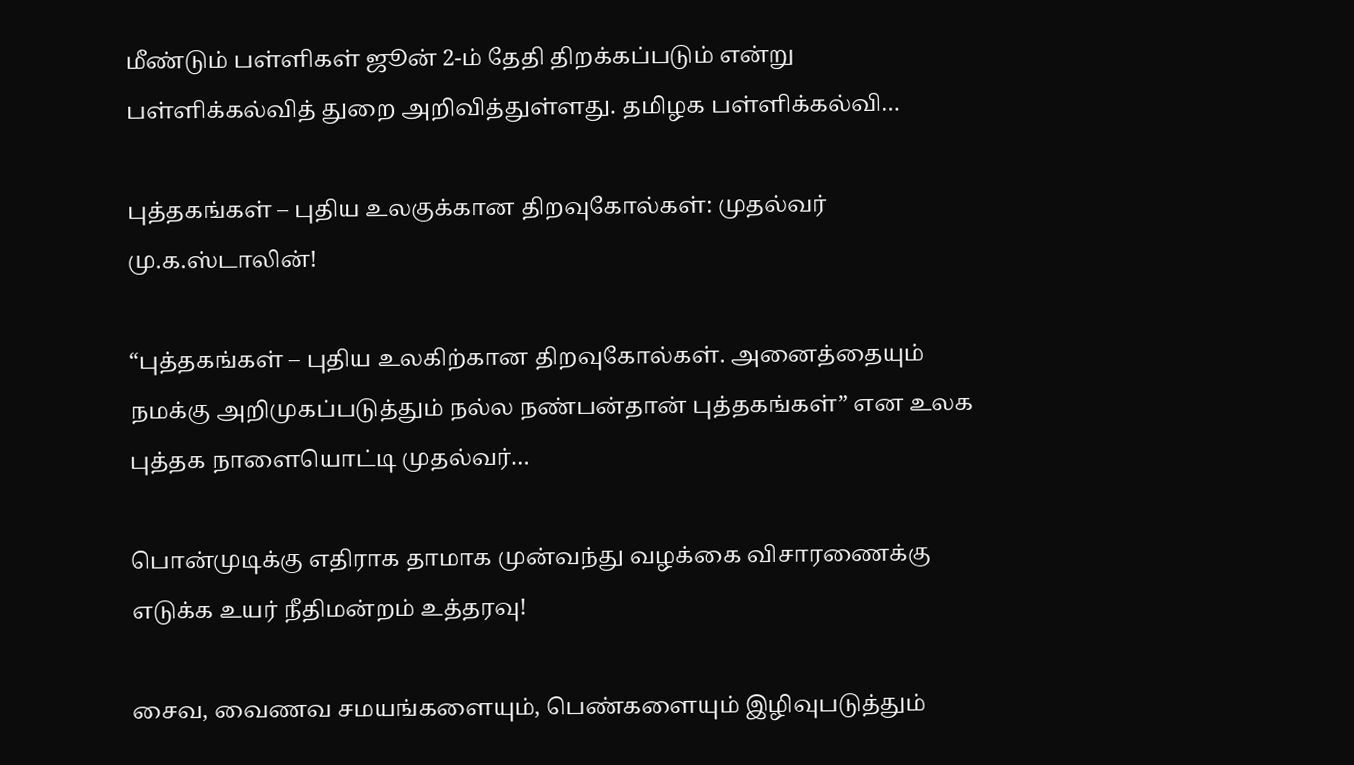மீண்டும் பள்ளிகள் ஜூன் 2-ம் தேதி திறக்கப்படும் என்று பள்ளிக்கல்வித் துறை அறிவித்துள்ளது. தமிழக பள்ளிக்கல்வி…

புத்தகங்கள் – புதிய உலகுக்கான திறவுகோல்கள்: முதல்வர் மு.க.ஸ்டாலின்!

“புத்தகங்கள் – புதிய உலகிற்கான திறவுகோல்கள். அனைத்தையும் நமக்கு அறிமுகப்படுத்தும் நல்ல நண்பன்தான் புத்தகங்கள்” என உலக புத்தக நாளையொட்டி முதல்வர்…

பொன்முடிக்கு எதிராக தாமாக முன்வந்து வழக்கை விசாரணைக்கு எடுக்க உயர் நீதிமன்றம் உத்தரவு!

சைவ, வைணவ சமயங்களையும், பெண்களையும் இழிவுபடுத்தும்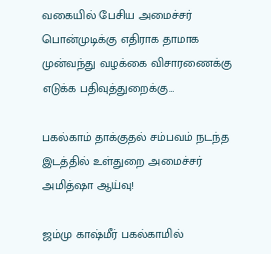வகையில் பேசிய அமைச்சர் பொன்முடிக்கு எதிராக தாமாக முன்வந்து வழக்கை விசாரணைக்கு எடுக்க பதிவுத்துறைக்கு…

பகல்காம் தாக்குதல் சம்பவம் நடந்த இடத்தில் உள்துறை அமைச்சர் அமித்ஷா ஆய்வு!

ஜம்மு காஷ்மீர் பகல்காமில்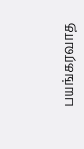பயங்கரவாத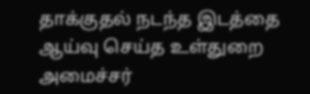தாக்குதல் நடந்த இடத்தை ஆய்வு செய்த உள்துறை அமைச்சர்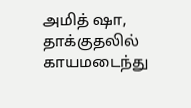அமித் ஷா, தாக்குதலில் காயமடைந்து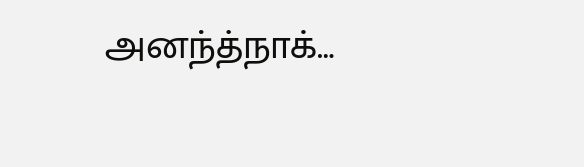அனந்த்நாக்…